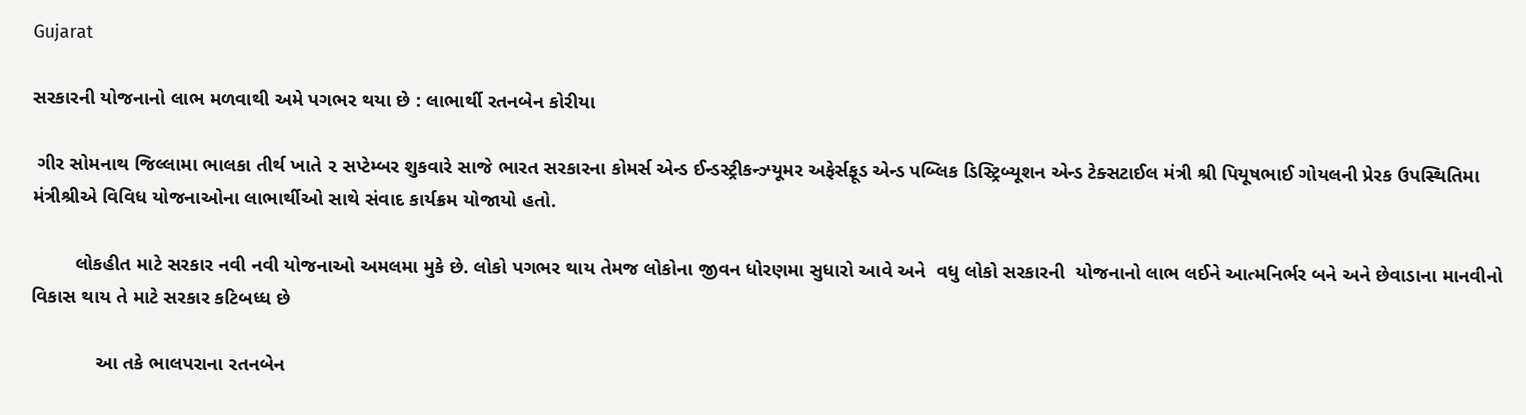Gujarat

સરકારની યોજનાનો લાભ મળવાથી અમે પગભર થયા છે : લાભાર્થી રતનબેન કોરીયા

 ગીર સોમનાથ જિલ્લામા ભાલકા તીર્થ ખાતે ૨ સપ્ટેમ્બર શુકવારે સાજે ભારત સરકારના કોમર્સ એન્ડ ઈન્ડસ્ટ્રીકન્ઝ્યૂમર અફેર્સફૂડ એન્ડ પબ્લિક ડિસ્ટ્રિબ્યૂશન એન્ડ ટેક્સટાઈલ મંત્રી શ્રી પિયૂષભાઈ ગોયલની પ્રેરક ઉપસ્થિતિમા મંત્રીશ્રીએ વિવિધ યોજનાઓના લાભાર્થીઓ સાથે સંવાદ કાર્યક્રમ યોજાયો હતો.

        લોકહીત માટે સરકાર નવી નવી યોજનાઓ અમલમા મુકે છે. લોકો પગભર થાય તેમજ લોકોના જીવન ધોરણમા સુધારો આવે અને  વધુ લોકો સરકારની  યોજનાનો લાભ લઈને આત્મનિર્ભર બને અને છેવાડાના માનવીનો વિકાસ થાય તે માટે સરકાર કટિબધ્ધ છે

            આ તકે ભાલપરાના રતનબેન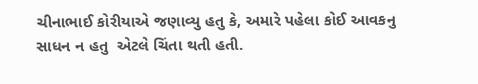ચીનાભાઈ કોરીયાએ જણાવ્યુ હતુ કે, અમારે પહેલા કોઈ આવકનુ સાધન ન હતુ  એટલે ચિંતા થતી હતી.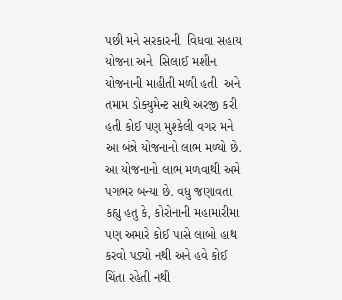પછી મને સરકારની  વિધવા સહાય યોજના અને  સિલાઈ મશીન યોજનાની માહીતી મળી હતી  અને તમામ ડોક્યુમેન્ટ સાથે અરજી કરી હતી કોઈ પણ મુશ્કેલી વગર મને આ બંન્ને યોજનાનો લાભ મળ્યો છે. આ યોજનાનો લાભ મળવાથી અમે પગભર બન્યા છે. વધુ જણાવતા કહ્યુ હતુ કે, કોરોનાની મહામારીમા પણ અમારે કોઈ પાસે લાબો હાથ કરવો પડ્યો નથી અને હવે કોઈ ચિંતા રહેતી નથી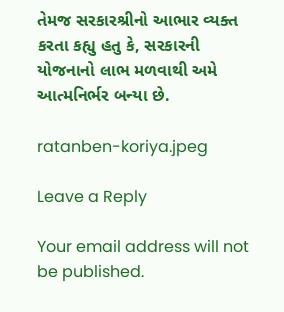તેમજ સરકારશ્રીનો આભાર વ્યક્ત કરતા કહ્યુ હતુ કે, સરકારની  યોજનાનો લાભ મળવાથી અમે આત્મનિર્ભર બન્યા છે.

ratanben-koriya.jpeg

Leave a Reply

Your email address will not be published.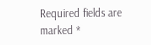Required fields are marked *